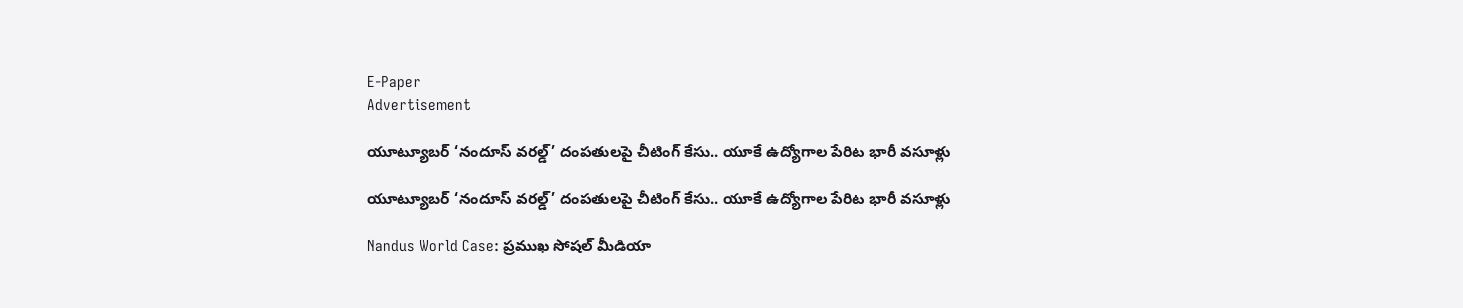E-Paper
Advertisement

యూట్యూబర్ ‘నందూస్ వరల్డ్’ దంపతులపై చీటింగ్ కేసు.. యూకే ఉద్యోగాల పేరిట భారీ వసూళ్లు

యూట్యూబర్ ‘నందూస్ వరల్డ్’ దంపతులపై చీటింగ్ కేసు.. యూకే ఉద్యోగాల పేరిట భారీ వసూళ్లు

Nandus World Case: ప్రముఖ సోషల్ మీడియా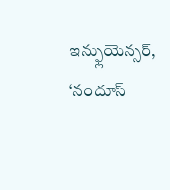ఇన్ఫ్లుయెన్సర్, ‘నందూస్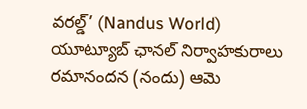వరల్డ్’ (Nandus World) యూట్యూబ్ ఛానల్ నిర్వాహకురాలు రమానందన (నందు) ఆమె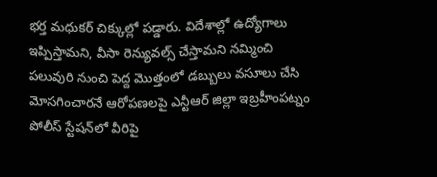భర్త మధుకర్ చిక్కుల్లో పడ్డారు. విదేశాల్లో ఉద్యోగాలు ఇప్పిస్తామని, వీసా రెన్యువల్స్ చేస్తామని నమ్మించి పలువురి నుంచి పెద్ద మొత్తంలో డబ్బులు వసూలు చేసి మోసగించారనే ఆరోపణలపై ఎన్టీఆర్ జిల్లా ఇబ్రహీంపట్నం పోలీస్ స్టేషన్‌లో వీరిపై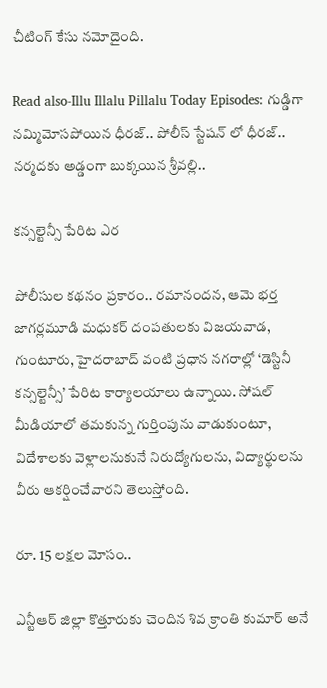చీటింగ్ కేసు నమోదైంది.

Read also-Illu Illalu Pillalu Today Episodes: గుడ్డిగా నమ్మిమోసపోయిన ధీరజ్.. పోలీస్ స్టేషన్ లో ధీరజ్.. నర్మదకు అడ్డంగా బుక్కయిన శ్రీవల్లి..

కన్సల్టెన్సీ పేరిట ఎర

పోలీసుల కథనం ప్రకారం.. రమానందన, ఆమె భర్త జాగర్లమూడి మధుకర్ దంపతులకు విజయవాడ, గుంటూరు, హైదరాబాద్ వంటి ప్రధాన నగరాల్లో ‘డెస్టినీ కన్సల్టెన్సీ’ పేరిట కార్యాలయాలు ఉన్నాయి. సోషల్ మీడియాలో తమకున్న గుర్తింపును వాడుకుంటూ, విదేశాలకు వెళ్లాలనుకునే నిరుద్యోగులను, విద్యార్థులను వీరు ఆకర్షించేవారని తెలుస్తోంది.

రూ. 15 లక్షల మోసం..

ఎన్టీఆర్ జిల్లా కొత్తూరుకు చెందిన శివ క్రాంతి కుమార్ అనే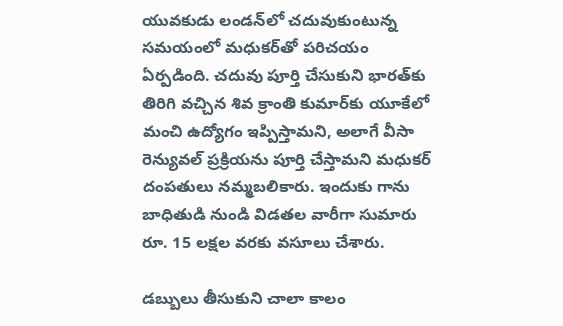యువకుడు లండన్‌లో చదువుకుంటున్న సమయంలో మధుకర్‌తో పరిచయం ఏర్పడింది. చదువు పూర్తి చేసుకుని భారత్‌కు తిరిగి వచ్చిన శివ క్రాంతి కుమార్‌కు యూకేలో మంచి ఉద్యోగం ఇప్పిస్తామని, అలాగే వీసా రెన్యువల్ ప్రక్రియను పూర్తి చేస్తామని మధుకర్ దంపతులు నమ్మబలికారు. ఇందుకు గాను బాధితుడి నుండి విడతల వారీగా సుమారు రూ. 15 లక్షల వరకు వసూలు చేశారు.

డబ్బులు తీసుకుని చాలా కాలం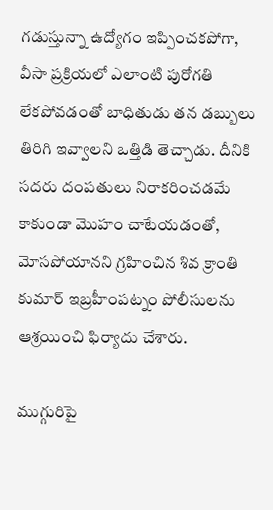గడుస్తున్నా ఉద్యోగం ఇప్పించకపోగా, వీసా ప్రక్రియలో ఎలాంటి పురోగతి లేకపోవడంతో బాధితుడు తన డబ్బులు తిరిగి ఇవ్వాలని ఒత్తిడి తెచ్చాడు. దీనికి సదరు దంపతులు నిరాకరించడమే కాకుండా మొహం చాటేయడంతో, మోసపోయానని గ్రహించిన శివ క్రాంతి కుమార్ ఇబ్రహీంపట్నం పోలీసులను ఆశ్రయించి ఫిర్యాదు చేశారు.

ముగ్గురిపై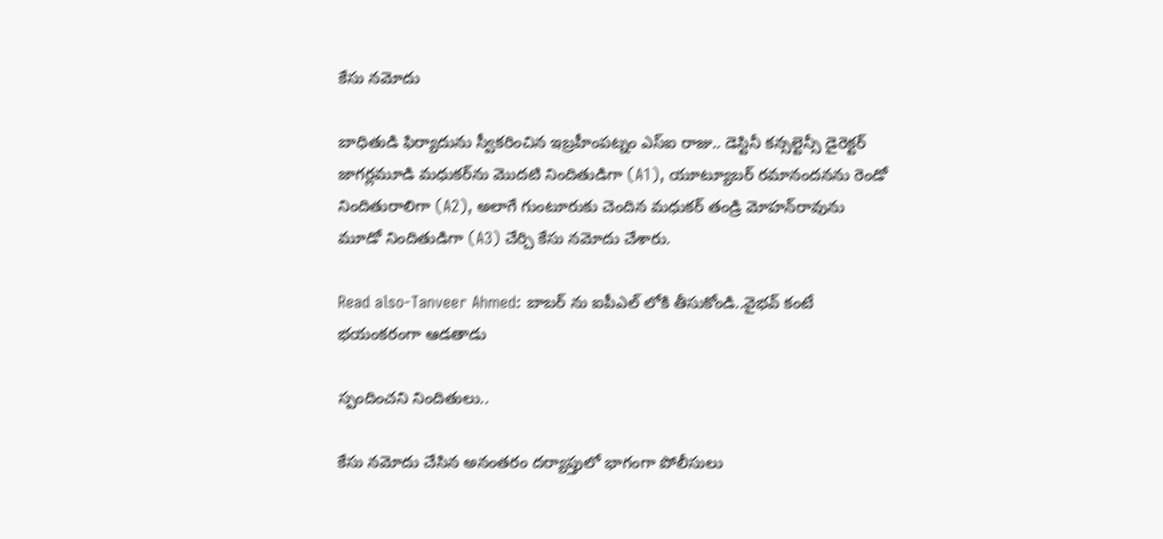కేసు నమోదు

బాధితుడి ఫిర్యాదును స్వీకరించిన ఇబ్రహీంపట్నం ఎస్ఐ రాజు.. డెస్టినీ కన్సల్టెన్సీ డైరెక్టర్ జాగర్లమూడి మధుకర్‌ను మొదటి నిందితుడిగా (A1), యూట్యూబర్ రమానందనను రెండో నిందితురాలిగా (A2), అలాగే గుంటూరుకు చెందిన మధుకర్ తండ్రి మోహన్‌రావును మూడో నిందితుడిగా (A3) చేర్చి కేసు నమోదు చేశారు.

Read also-Tanveer Ahmed: బాబ‌ర్ ను ఐపీఎల్ లోకి తీసుకోండి..వైభ‌వ్ కంటే భ‌యంక‌రంగా ఆడ‌తాడు

స్పందించని నిందితులు..

కేసు నమోదు చేసిన అనంతరం దర్యాప్తులో భాగంగా పోలీసులు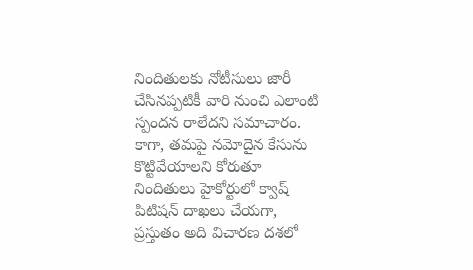నిందితులకు నోటీసులు జారీ చేసినప్పటికీ వారి నుంచి ఎలాంటి స్పందన రాలేదని సమాచారం. కాగా, తమపై నమోదైన కేసును కొట్టివేయాలని కోరుతూ నిందితులు హైకోర్టులో క్వాష్ పిటిషన్ దాఖలు చేయగా, ప్రస్తుతం అది విచారణ దశలో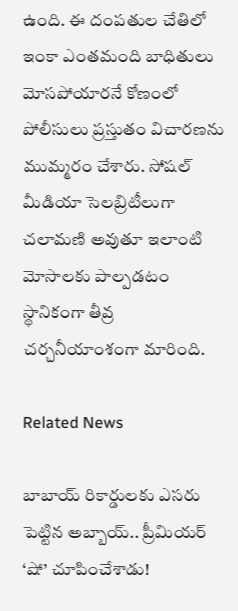ఉంది. ఈ దంపతుల చేతిలో ఇంకా ఎంతమంది బాధితులు మోసపోయారనే కోణంలో పోలీసులు ప్రస్తుతం విచారణను ముమ్మరం చేశారు. సోషల్ మీడియా సెలబ్రిటీలుగా చలామణి అవుతూ ఇలాంటి మోసాలకు పాల్పడటం స్థానికంగా తీవ్ర చర్చనీయాంశంగా మారింది.

Related News

బాబాయ్ రికార్డులకు ఎసరు పెట్టిన అబ్బాయ్.. ప్రీమియర్ ‘షో’ చూపించేశాడు!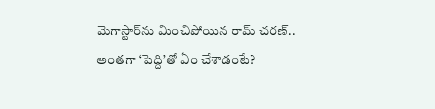మెగాస్టార్‌ను మించిపోయిన రామ్ చరణ్.. అంతగా ‘పెద్ది’తో ఏం చేశాడంటే?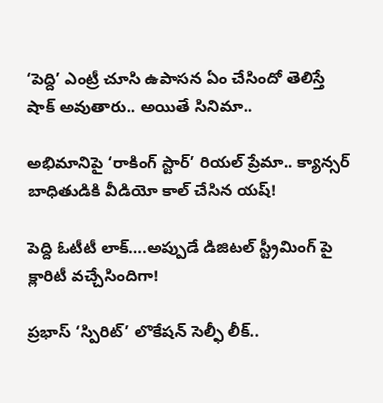‘పెద్ది’ ఎంట్రీ చూసి ఉపాసన ఏం చేసిందో తెలిస్తే షాక్ అవుతారు.. అయితే సినిమా..

అభిమానిపై ‘రాకింగ్ స్టార్’ రియల్ ప్రేమా.. క్యాన్సర్ బాధితుడికి వీడియో కాల్ చేసిన యష్!

పెద్ది ఓటీటీ లాక్….అప్పుడే డిజిటల్ స్ట్రీమింగ్ పై క్లారిటీ వచ్చేసిందిగా!

ప్రభాస్ ‘స్పిరిట్’ లొకేషన్ సెల్ఫీ లీక్..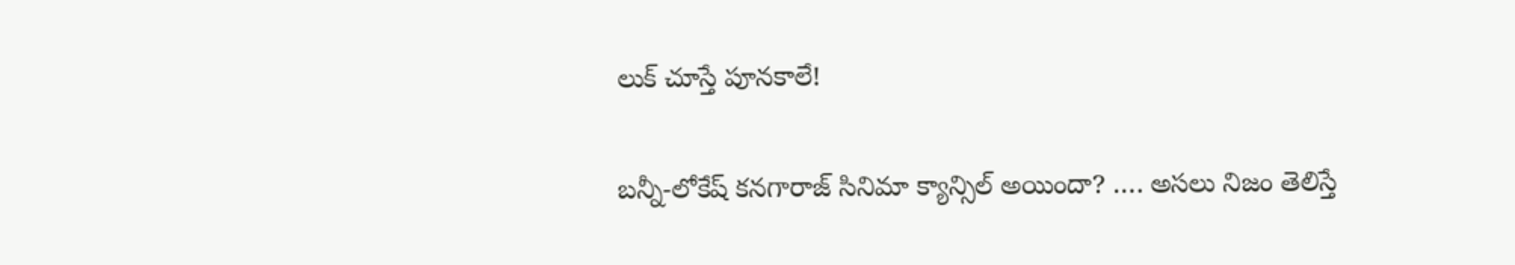లుక్ చూస్తే పూనకాలే!

బన్నీ-లోకేష్ కనగారాజ్ సినిమా క్యాన్సిల్ అయిందా? …. అసలు నిజం తెలిస్తే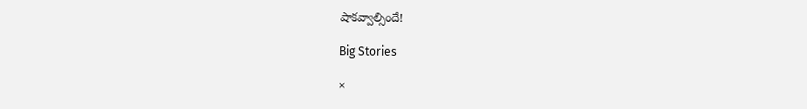షాకవ్వాల్సిందే!

Big Stories

×